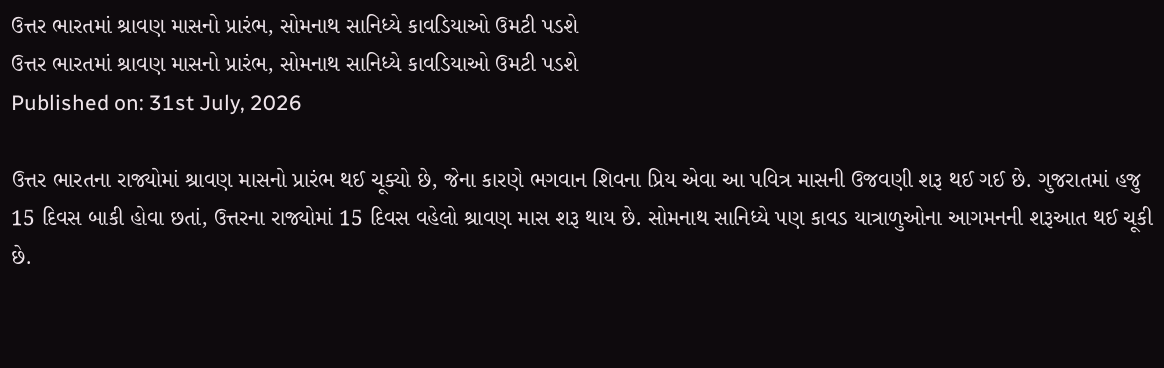ઉત્તર ભારતમાં શ્રાવણ માસનો પ્રારંભ, સોમનાથ સાનિધ્યે કાવડિયાઓ ઉમટી પડશે
ઉત્તર ભારતમાં શ્રાવણ માસનો પ્રારંભ, સોમનાથ સાનિધ્યે કાવડિયાઓ ઉમટી પડશે
Published on: 31st July, 2026

ઉત્તર ભારતના રાજ્યોમાં શ્રાવણ માસનો પ્રારંભ થઈ ચૂક્યો છે, જેના કારણે ભગવાન શિવના પ્રિય એવા આ પવિત્ર માસની ઉજવણી શરૂ થઈ ગઈ છે. ગુજરાતમાં હજુ 15 દિવસ બાકી હોવા છતાં, ઉત્તરના રાજ્યોમાં 15 દિવસ વહેલો શ્રાવણ માસ શરૂ થાય છે. સોમનાથ સાનિધ્યે પણ કાવડ યાત્રાળુઓના આગમનની શરૂઆત થઈ ચૂકી છે.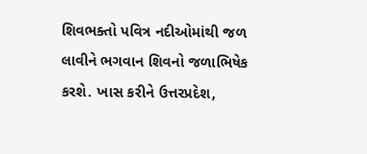શિવભક્તો પવિત્ર નદીઓમાંથી જળ લાવીને ભગવાન શિવનો જળાભિષેક કરશે. ખાસ કરીને ઉત્તરપ્રદેશ,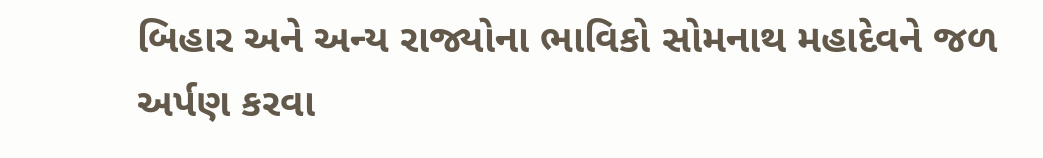બિહાર અને અન્ય રાજ્યોના ભાવિકો સોમનાથ મહાદેવને જળ અર્પણ કરવા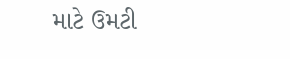માટે ઉમટી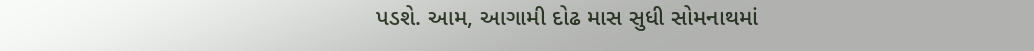પડશે. આમ, આગામી દોઢ માસ સુધી સોમનાથમાં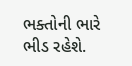ભક્તોની ભારે ભીડ રહેશે.